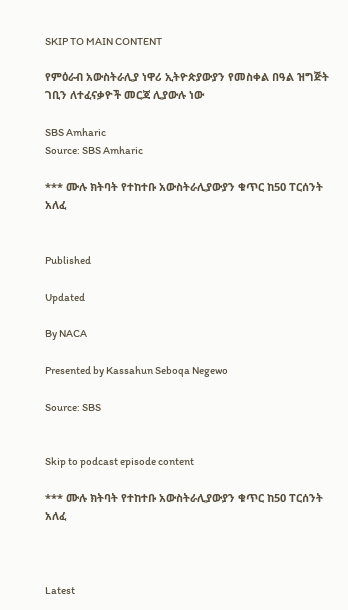SKIP TO MAIN CONTENT

የምዕራብ አውስትራሊያ ነዋሪ ኢትዮጵያውያን የመስቀል በዓል ዝግጅት ገቢን ለተፈናቃዮች መርጃ ሊያውሉ ነው

SBS Amharic
Source: SBS Amharic

*** ሙሉ ክትባት የተከተቡ አውስትራሊያውያን ቁጥር ከ50 ፐርሰንት አለፈ


Published

Updated

By NACA

Presented by Kassahun Seboqa Negewo

Source: SBS


Skip to podcast episode content

*** ሙሉ ክትባት የተከተቡ አውስትራሊያውያን ቁጥር ከ50 ፐርሰንት አለፈ



Latest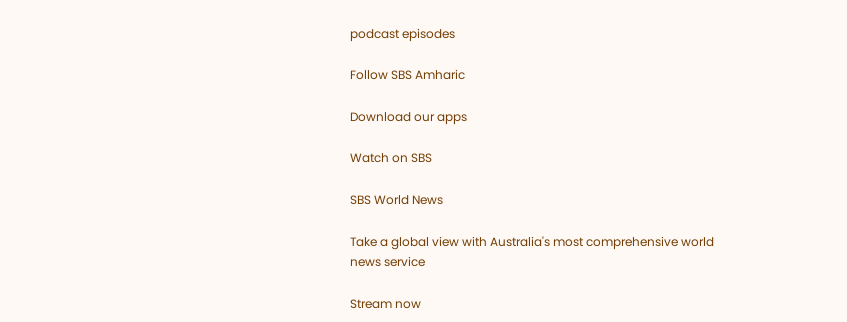podcast episodes

Follow SBS Amharic

Download our apps

Watch on SBS

SBS World News

Take a global view with Australia's most comprehensive world news service

Stream now